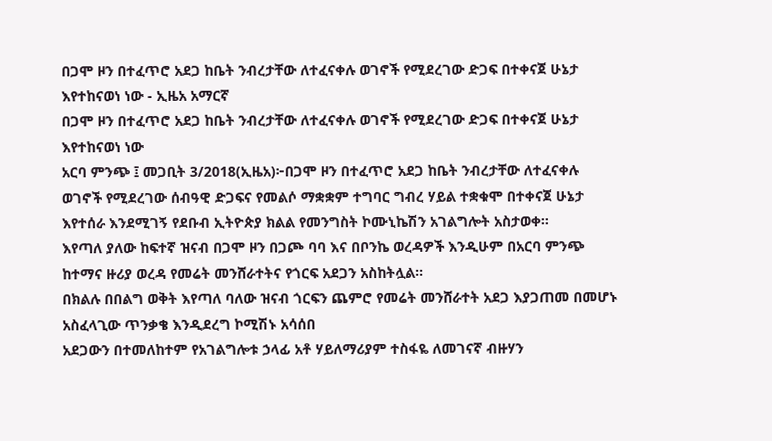በጋሞ ዞን በተፈጥሮ አደጋ ከቤት ንብረታቸው ለተፈናቀሉ ወገኖች የሚደረገው ድጋፍ በተቀናጀ ሁኔታ እየተከናወነ ነው - ኢዜአ አማርኛ
በጋሞ ዞን በተፈጥሮ አደጋ ከቤት ንብረታቸው ለተፈናቀሉ ወገኖች የሚደረገው ድጋፍ በተቀናጀ ሁኔታ እየተከናወነ ነው
አርባ ምንጭ ፤ መጋቢት 3/2018(ኢዜአ)፦በጋሞ ዞን በተፈጥሮ አደጋ ከቤት ንብረታቸው ለተፈናቀሉ ወገኖች የሚደረገው ሰብዓዊ ድጋፍና የመልሶ ማቋቋም ተግባር ግብረ ሃይል ተቋቁሞ በተቀናጀ ሁኔታ እየተሰራ እንደሚገኝ የደቡብ ኢትዮጵያ ክልል የመንግስት ኮሙኒኬሽን አገልግሎት አስታወቀ።
እየጣለ ያለው ከፍተኛ ዝናብ በጋሞ ዞን በጋጮ ባባ እና በቦንኬ ወረዳዎች እንዲሁም በአርባ ምንጭ ከተማና ዙሪያ ወረዳ የመሬት መንሸራተትና የጎርፍ አደጋን አስከትሏል።
በክልሉ በበልግ ወቅት እየጣለ ባለው ዝናብ ጎርፍን ጨምሮ የመሬት መንሸራተት አደጋ እያጋጠመ በመሆኑ አስፈላጊው ጥንቃቄ እንዲደረግ ኮሚሽኑ አሳሰበ
አደጋውን በተመለከተም የአገልግሎቱ ኃላፊ አቶ ሃይለማሪያም ተስፋዬ ለመገናኛ ብዙሃን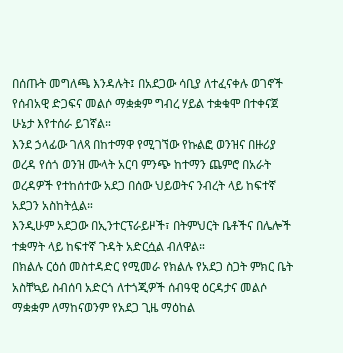በሰጡት መግለጫ እንዳሉት፤ በአደጋው ሳቢያ ለተፈናቀሉ ወገኖች የሰብአዊ ድጋፍና መልሶ ማቋቋም ግብረ ሃይል ተቋቁሞ በተቀናጀ ሁኔታ እየተሰራ ይገኛል።
እንደ ኃላፊው ገለጻ በከተማዋ የሚገኘው የኩልፎ ወንዝና በዙሪያ ወረዳ የሰጎ ወንዝ ሙላት አርባ ምንጭ ከተማን ጨምሮ በአራት ወረዳዎች የተከሰተው አደጋ በሰው ህይወትና ንብረት ላይ ከፍተኛ አደጋን አስከትሏል።
እንዲሁም አደጋው በኢንተርፕራይዞች፣ በትምህርት ቤቶችና በሌሎች ተቋማት ላይ ከፍተኛ ጉዳት አድርሷል ብለዋል።
በክልሉ ርዕሰ መስተዳድር የሚመራ የክልሉ የአደጋ ስጋት ምክር ቤት አስቸኳይ ስብሰባ አድርጎ ለተጎጂዎች ሰብዓዊ ዕርዳታና መልሶ ማቋቋም ለማከናወንም የአደጋ ጊዜ ማዕከል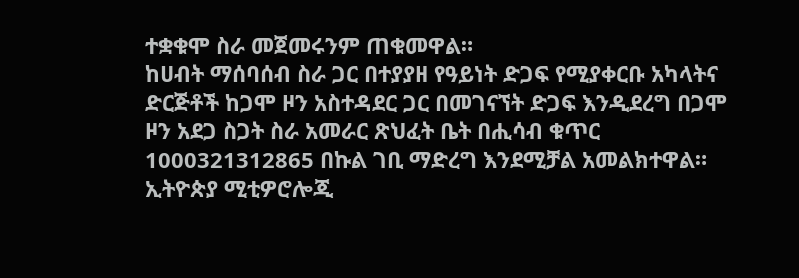ተቋቁሞ ስራ መጀመሩንም ጠቁመዋል።
ከሀብት ማሰባሰብ ስራ ጋር በተያያዘ የዓይነት ድጋፍ የሚያቀርቡ አካላትና ድርጅቶች ከጋሞ ዞን አስተዳደር ጋር በመገናኘት ድጋፍ እንዲደረግ በጋሞ ዞን አደጋ ስጋት ስራ አመራር ጽህፈት ቤት በሒሳብ ቁጥር 1000321312865 በኩል ገቢ ማድረግ እንደሚቻል አመልክተዋል።
ኢትዮጵያ ሚቲዎሮሎጂ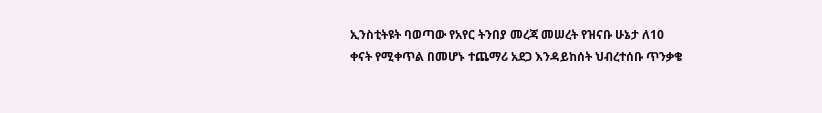ኢንስቲትዩት ባወጣው የአየር ትንበያ መረጃ መሠረት የዝናቡ ሁኔታ ለ10 ቀናት የሚቀጥል በመሆኑ ተጨማሪ አደጋ እንዳይከሰት ህብረተሰቡ ጥንቃቄ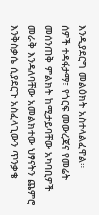እንዲያደርግ መልዕክት አስተላልፈዋል።
ሰዎች ተዳፋታማ፣ የጎርፍ መውረጃና የመሬት መሰንጠቅ ምልክት ከሚታይባቸው አካባቢዎች መራቅ እንዳለባቸው አመልክተው ህፃናትን ጨምሮ እንቅስቃሴ ሲያደርጉ አስፈላጊውን ጥንቃቄ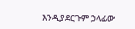እንዲያደርጉም ኃላፊው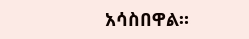አሳስበዋል።